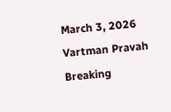March 3, 2026
Vartman Pravah
Breaking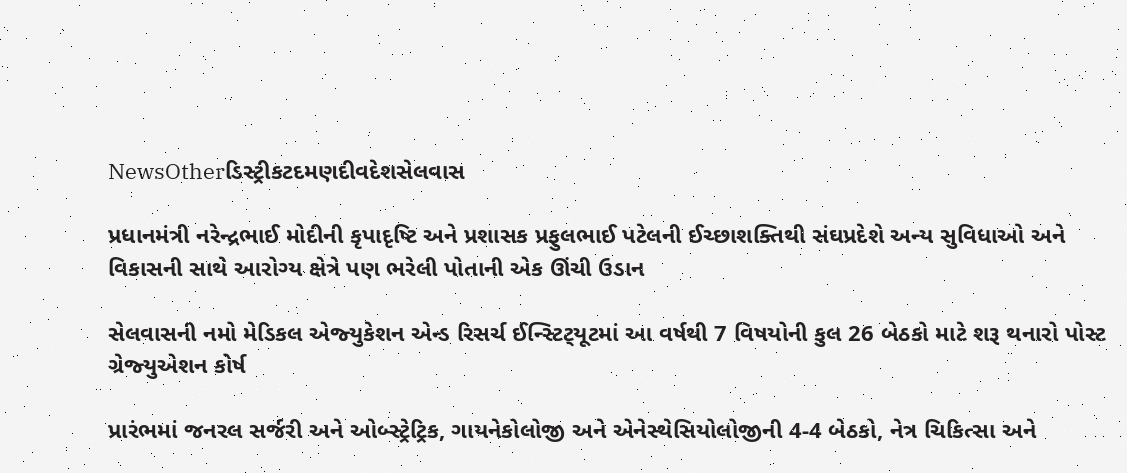NewsOtherડિસ્ટ્રીકટદમણદીવદેશસેલવાસ

પ્રધાનમંત્રી નરેન્‍દ્રભાઈ મોદીની કૃપાદૃષ્‍ટિ અને પ્રશાસક પ્રફુલભાઈ પટેલની ઈચ્‍છાશક્‍તિથી સંઘપ્રદેશે અન્‍ય સુવિધાઓ અને વિકાસની સાથે આરોગ્‍ય ક્ષેત્રે પણ ભરેલી પોતાની એક ઊંચી ઉડાન

સેલવાસની નમો મેડિકલ એજ્‍યુકેશન એન્‍ડ રિસર્ચ ઈન્‍સ્‍ટિટ્‍યૂટમાં આ વર્ષથી 7 વિષયોની કુલ 26 બેઠકો માટે શરૂ થનારો પોસ્‍ટ ગ્રેજ્‍યુએશન કોર્ષ

પ્રારંભમાં જનરલ સર્જરી અને ઓબ્‍સ્‍ટ્રેટ્રિક, ગાયનેકોલોજી અને એનેસ્‍થેસિયોલોજીની 4-4 બેઠકો, નેત્ર ચિકિત્‍સા અને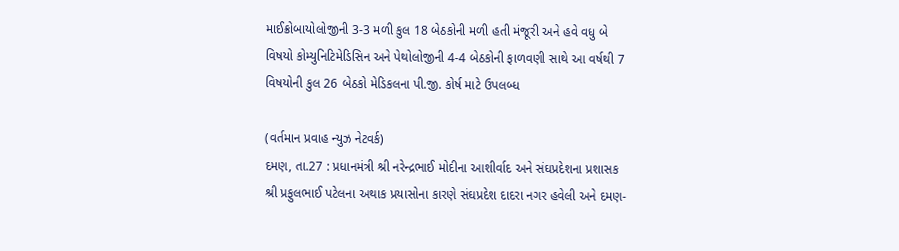માઈક્રોબાયોલોજીની 3-3 મળી કુલ 18 બેઠકોની મળી હતી મંજૂરી અને હવે વધુ બે વિષયો કોમ્‍યુનિટિમેડિસિન અને પેથોલોજીની 4-4 બેઠકોની ફાળવણી સાથે આ વર્ષથી 7 વિષયોની કુલ 26 બેઠકો મેડિકલના પી.જી. કોર્ષ માટે ઉપલબ્‍ધ

(વર્તમાન પ્રવાહ ન્‍યુઝ નેટવર્ક)
દમણ, તા.27 : પ્રધાનમંત્રી શ્રી નરેન્‍દ્રભાઈ મોદીના આશીર્વાદ અને સંઘપ્રદેશના પ્રશાસક શ્રી પ્રફુલભાઈ પટેલના અથાક પ્રયાસોના કારણે સંઘપ્રદેશ દાદરા નગર હવેલી અને દમણ-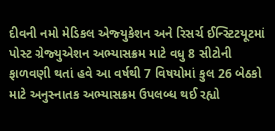દીવની નમો મેડિકલ એજ્‍યુકેશન અને રિસર્ચ ઈન્‍સ્‍ટિટયૂટમાં પોસ્‍ટ ગ્રેજ્‍યુએશન અભ્‍યાસક્રમ માટે વધુ 8 સીટોની ફાળવણી થતાં હવે આ વર્ષથી 7 વિષયોમાં કુલ 26 બેઠકો માટે અનુસ્‍નાતક અભ્‍યાસક્રમ ઉપલબ્‍ધ થઈ રહ્યો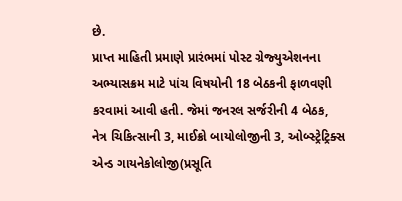છે.
પ્રાપ્ત માહિતી પ્રમાણે પ્રારંભમાં પોસ્‍ટ ગ્રેજ્‍યુએશનના અભ્‍યાસક્રમ માટે પાંચ વિષયોની 18 બેઠકની ફાળવણી કરવામાં આવી હતી. જેમાં જનરલ સર્જરીની 4 બેઠક, નેત્ર ચિકિત્‍સાની 3, માઈક્રો બાયોલોજીની 3, ઓબ્‍સ્‍ટ્રેટ્રિક્‍સ એન્‍ડ ગાયનેકોલોજી(પ્રસૂતિ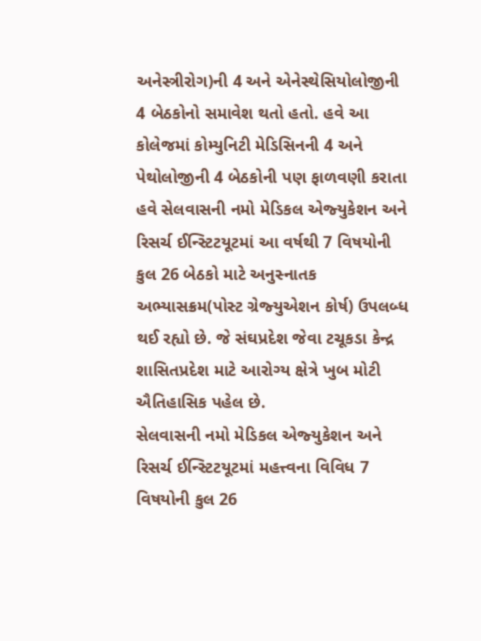અનેસ્ત્રીરોગ)ની 4 અને એનેસ્‍થેસિયોલોજીની 4 બેઠકોનો સમાવેશ થતો હતો. હવે આ કોલેજમાં કોમ્‍યુનિટી મેડિસિનની 4 અને પેથોલોજીની 4 બેઠકોની પણ ફાળવણી કરાતા હવે સેલવાસની નમો મેડિકલ એજ્‍યુકેશન અને રિસર્ચ ઈન્‍સ્‍ટિટયૂટમાં આ વર્ષથી 7 વિષયોની કુલ 26 બેઠકો માટે અનુસ્‍નાતક અભ્‍યાસક્રમ(પોસ્‍ટ ગ્રેજ્‍યુએશન કોર્ષ) ઉપલબ્‍ધ થઈ રહ્યો છે. જે સંઘપ્રદેશ જેવા ટચૂકડા કેન્‍દ્ર શાસિતપ્રદેશ માટે આરોગ્‍ય ક્ષેત્રે ખુબ મોટી ઐતિહાસિક પહેલ છે.
સેલવાસની નમો મેડિકલ એજ્‍યુકેશન અને રિસર્ચ ઈન્‍સ્‍ટિટયૂટમાં મહત્ત્વના વિવિધ 7 વિષયોની કુલ 26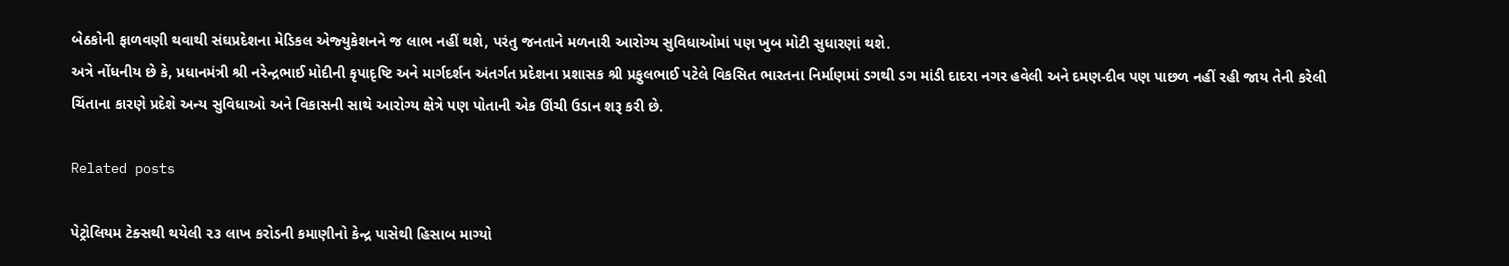બેઠકોની ફાળવણી થવાથી સંઘપ્રદેશના મેડિકલ એજ્‍યુકેશનને જ લાભ નહીં થશે, પરંતુ જનતાને મળનારી આરોગ્‍ય સુવિધાઓમાં પણ ખુબ મોટી સુધારણાં થશે.
અત્રે નોંધનીય છે કે, પ્રધાનમંત્રી શ્રી નરેન્‍દ્રભાઈ મોદીની કૃપાદૃષ્‍ટિ અને માર્ગદર્શન અંતર્ગત પ્રદેશના પ્રશાસક શ્રી પ્રફુલભાઈ પટેલે વિકસિત ભારતના નિર્માણમાં ડગથી ડગ માંડી દાદરા નગર હવેલી અને દમણ-દીવ પણ પાછળ નહીં રહી જાય તેની કરેલી ચિંતાના કારણે પ્રદેશે અન્‍ય સુવિધાઓ અને વિકાસની સાથે આરોગ્‍ય ક્ષેત્રે પણ પોતાની એક ઊંચી ઉડાન શરૂ કરી છે.

Related posts

પેટ્રોલિયમ ટેક્સથી થયેલી ૨૩ લાખ કરોડની કમાણીનો કેન્દ્ર પાસેથી હિસાબ માગ્યો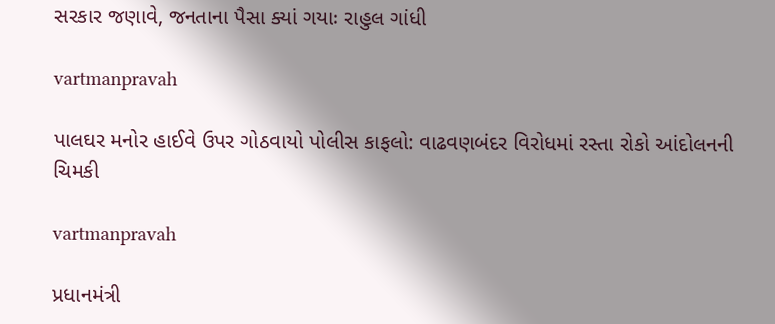સરકાર જણાવે, જનતાના પૈસા ક્યાં ગયાઃ રાહુલ ગાંધી

vartmanpravah

પાલઘર મનોર હાઈવે ઉપર ગોઠવાયો પોલીસ કાફલો: વાઢવણબંદર વિરોધમાં રસ્‍તા રોકો આંદોલનની ચિમકી

vartmanpravah

પ્રધાનમંત્રી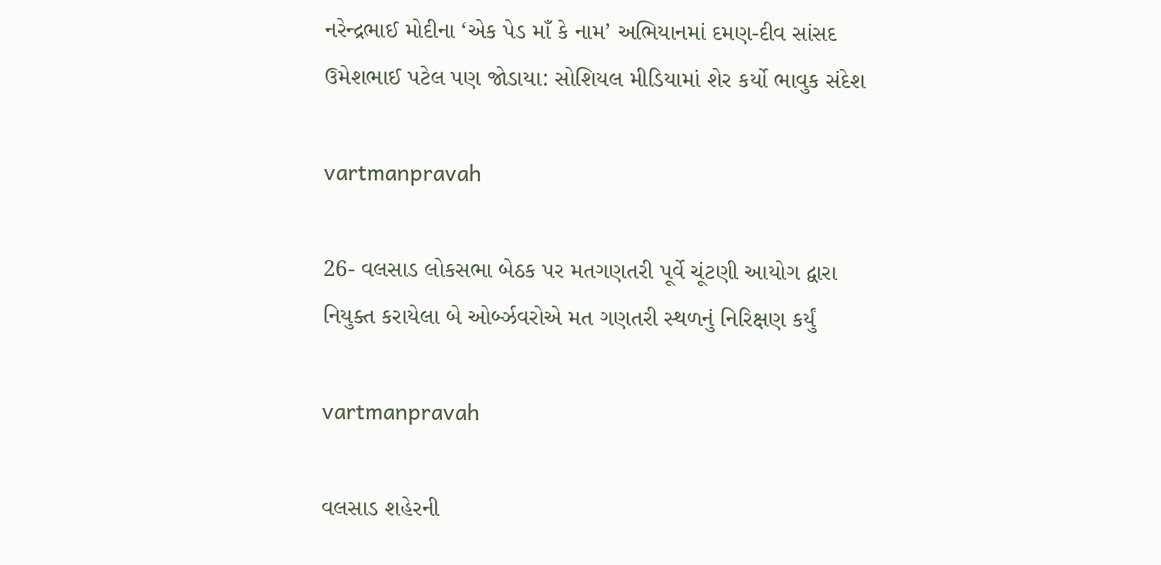નરેન્‍દ્રભાઈ મોદીના ‘એક પેડ માઁ કે નામ’ અભિયાનમાં દમણ-દીવ સાંસદ ઉમેશભાઈ પટેલ પણ જોડાયા: સોશિયલ મીડિયામાં શેર કર્યો ભાવુક સંદેશ

vartmanpravah

26- વલસાડ લોકસભા બેઠક પર મતગણતરી પૂર્વે ચૂંટણી આયોગ દ્વારા નિયુક્‍ત કરાયેલા બે ઓર્બ્‍ઝવરોએ મત ગણતરી સ્‍થળનું નિરિક્ષણ કર્યું

vartmanpravah

વલસાડ શહેરની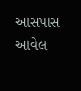આસપાસ આવેલ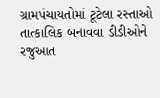ગ્રામપંચાયતોમાં ટૂટેલા રસ્‍તાઓ તાત્‍કાલિક બનાવવા ડીડીઓને રજુઆત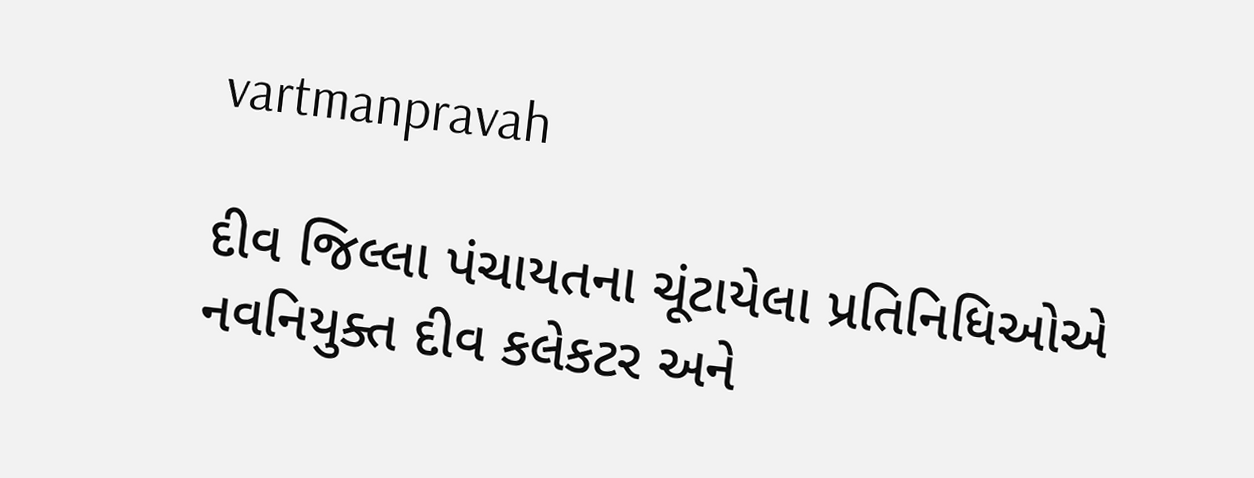vartmanpravah

દીવ જિલ્લા પંચાયતના ચૂંટાયેલા પ્રતિનિધિઓએ નવનિયુક્‍ત દીવ કલેકટર અને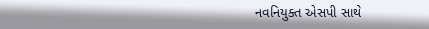નવનિયુક્‍ત એસપી સાથે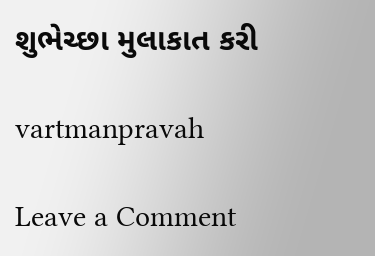શુભેચ્‍છા મુલાકાત કરી

vartmanpravah

Leave a Comment